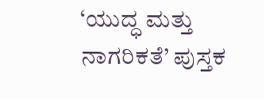‘ಯುದ್ಧ ಮತ್ತು ನಾಗರಿಕತೆ’ ಪುಸ್ತಕ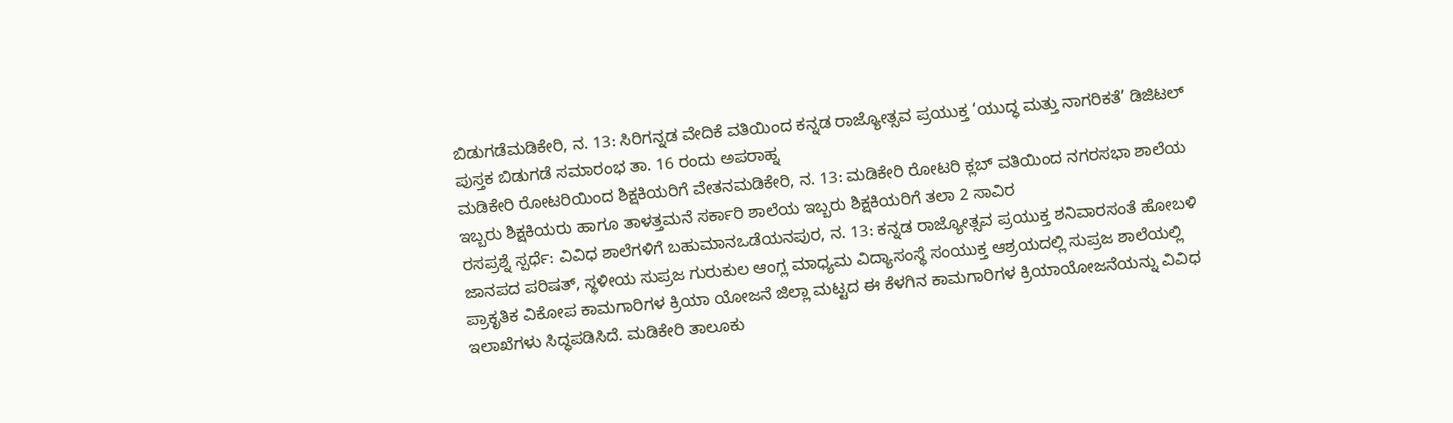ಬಿಡುಗಡೆಮಡಿಕೇರಿ, ನ. 13: ಸಿರಿಗನ್ನಡ ವೇದಿಕೆ ವತಿಯಿಂದ ಕನ್ನಡ ರಾಜ್ಯೋತ್ಸವ ಪ್ರಯುಕ್ತ ‘ಯುದ್ಧ ಮತ್ತು ನಾಗರಿಕತೆ’ ಡಿಜಿಟಲ್ ಪುಸ್ತಕ ಬಿಡುಗಡೆ ಸಮಾರಂಭ ತಾ. 16 ರಂದು ಅಪರಾಹ್ನ
ಮಡಿಕೇರಿ ರೋಟರಿಯಿಂದ ಶಿಕ್ಷಕಿಯರಿಗೆ ವೇತನಮಡಿಕೇರಿ, ನ. 13: ಮಡಿಕೇರಿ ರೋಟರಿ ಕ್ಲಬ್ ವತಿಯಿಂದ ನಗರಸಭಾ ಶಾಲೆಯ ಇಬ್ಬರು ಶಿಕ್ಷಕಿಯರು ಹಾಗೂ ತಾಳತ್ತಮನೆ ಸರ್ಕಾರಿ ಶಾಲೆಯ ಇಬ್ಬರು ಶಿಕ್ಷಕಿಯರಿಗೆ ತಲಾ 2 ಸಾವಿರ
ರಸಪ್ರಶ್ನೆ ಸ್ಪರ್ಧೆ: ವಿವಿಧ ಶಾಲೆಗಳಿಗೆ ಬಹುಮಾನಒಡೆಯನಪುರ, ನ. 13: ಕನ್ನಡ ರಾಜ್ಯೋತ್ಸವ ಪ್ರಯುಕ್ತ ಶನಿವಾರಸಂತೆ ಹೋಬಳಿ ಜಾನಪದ ಪರಿಷತ್, ಸ್ಥಳೀಯ ಸುಪ್ರಜ ಗುರುಕುಲ ಆಂಗ್ಲ ಮಾಧ್ಯಮ ವಿದ್ಯಾಸಂಸ್ಥೆ ಸಂಯುಕ್ತ ಆಶ್ರಯದಲ್ಲಿ ಸುಪ್ರಜ ಶಾಲೆಯಲ್ಲಿ
ಪ್ರಾಕೃತಿಕ ವಿಕೋಪ ಕಾಮಗಾರಿಗಳ ಕ್ರಿಯಾ ಯೋಜನೆ ಜಿಲ್ಲಾ ಮಟ್ಟದ ಈ ಕೆಳಗಿನ ಕಾಮಗಾರಿಗಳ ಕ್ರಿಯಾಯೋಜನೆಯನ್ನು ವಿವಿಧ ಇಲಾಖೆಗಳು ಸಿದ್ಧಪಡಿಸಿದೆ. ಮಡಿಕೇರಿ ತಾಲೂಕು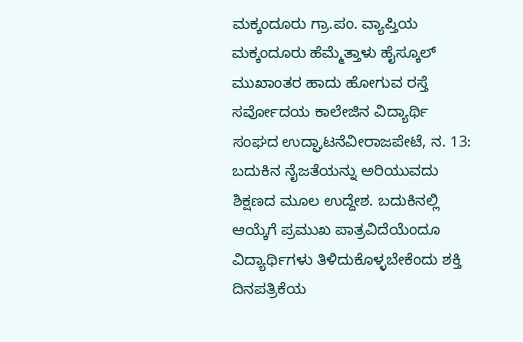ಮಕ್ಕಂದೂರು ಗ್ರಾ.ಪಂ. ವ್ಯಾಪ್ತಿಯ ಮಕ್ಕಂದೂರು ಹೆಮ್ಮೆತ್ತಾಳು ಹೈಸ್ಕೂಲ್ ಮುಖಾಂತರ ಹಾದು ಹೋಗುವ ರಸ್ತೆ
ಸರ್ವೋದಯ ಕಾಲೇಜಿನ ವಿದ್ಯಾರ್ಥಿ ಸಂಘದ ಉದ್ಘಾಟನೆವೀರಾಜಪೇಟೆ, ನ. 13: ಬದುಕಿನ ನೈಜತೆಯನ್ನು ಅರಿಯುವದು ಶಿಕ್ಷಣದ ಮೂಲ ಉದ್ದೇಶ. ಬದುಕಿನಲ್ಲಿ ಆಯ್ಕೆಗೆ ಪ್ರಮುಖ ಪಾತ್ರವಿದೆಯೆಂದೂ ವಿದ್ಯಾರ್ಥಿಗಳು ತಿಳಿದುಕೊಳ್ಳಬೇಕೆಂದು ಶಕ್ತಿ ದಿನಪತ್ರಿಕೆಯ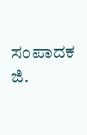ಸಂಪಾದಕ ಜಿ.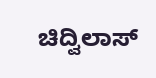ಚಿದ್ವಿಲಾಸ್